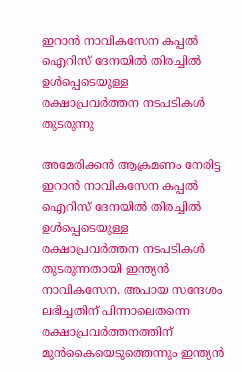ഇറാന്‍ നാവികസേന കപ്പല്‍ ഐറിസ് ദേനയില്‍ തിരച്ചില്‍ ഉള്‍പ്പെടെയുള്ള രക്ഷാപ്രവര്‍ത്തന നടപടികള്‍ തുടരുന്നു

അമേരിക്കന്‍ ആക്രമണം നേരിട്ട ഇറാന്‍ നാവികസേന കപ്പല്‍ ഐറിസ് ദേനയില്‍ തിരച്ചില്‍ ഉള്‍പ്പെടെയുള്ള രക്ഷാപ്രവര്‍ത്തന നടപടികള്‍ തുടരുന്നതായി ഇന്ത്യന്‍ നാവികസേന. അപായ സന്ദേശം ലഭിച്ചതിന് പിന്നാലെതന്നെ രക്ഷാപ്രവര്‍ത്തനത്തിന് മുന്‍കൈയെടുത്തെന്നും ഇന്ത്യന്‍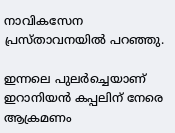നാവികസേന പ്രസ്താവനയില്‍ പറഞ്ഞു.

ഇന്നലെ പുലര്‍ച്ചെയാണ് ഇറാനിയന്‍ കപ്പലിന് നേരെ ആക്രമണം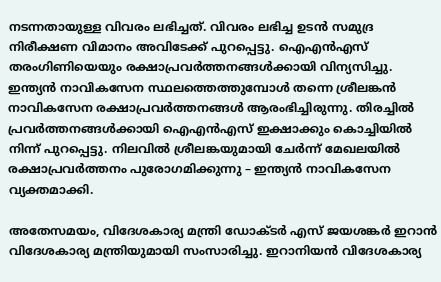നടന്നതായുള്ള വിവരം ലഭിച്ചത്. വിവരം ലഭിച്ച ഉടന്‍ സമുദ്ര നിരീക്ഷണ വിമാനം അവിടേക്ക് പുറപ്പെട്ടു. ഐഎന്‍എസ് തരംഗിണിയെയും രക്ഷാപ്രവര്‍ത്തനങ്ങള്‍ക്കായി വിന്യസിച്ചു. ഇന്ത്യന്‍ നാവികസേന സ്ഥലത്തെത്തുമ്പോള്‍ തന്നെ ശ്രീലങ്കന്‍ നാവികസേന രക്ഷാപ്രവര്‍ത്തനങ്ങള്‍ ആരംഭിച്ചിരുന്നു. തിരച്ചില്‍ പ്രവര്‍ത്തനങ്ങള്‍ക്കായി ഐഎന്‍എസ് ഇക്ഷാക്കും കൊച്ചിയില്‍ നിന്ന് പുറപ്പെട്ടു. നിലവില്‍ ശ്രീലങ്കയുമായി ചേര്‍ന്ന് മേഖലയില്‍ രക്ഷാപ്രവര്‍ത്തനം പുരോഗമിക്കുന്നു – ഇന്ത്യന്‍ നാവികസേന വ്യക്തമാക്കി.

അതേസമയം, വിദേശകാര്യ മന്ത്രി ഡോക്ടര്‍ എസ് ജയശങ്കര്‍ ഇറാന്‍ വിദേശകാര്യ മന്ത്രിയുമായി സംസാരിച്ചു. ഇറാനിയന്‍ വിദേശകാര്യ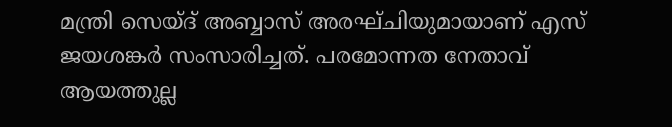മന്ത്രി സെയ്ദ് അബ്ബാസ് അരഘ്ചിയുമായാണ് എസ് ജയശങ്കര്‍ സംസാരിച്ചത്. പരമോന്നത നേതാവ് ആയത്തുല്ല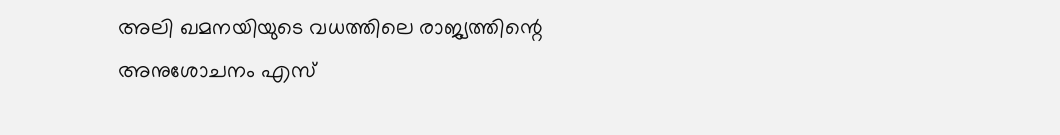അലി ഖമനയിയുടെ വധത്തിലെ രാജ്യത്തിന്റെ അനുശോചനം എസ്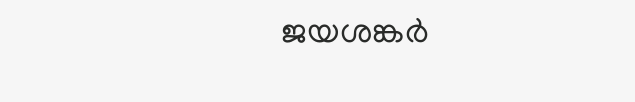ജയശങ്കര്‍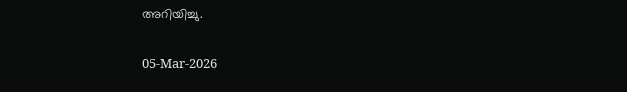അറിയിച്ചു.

05-Mar-2026